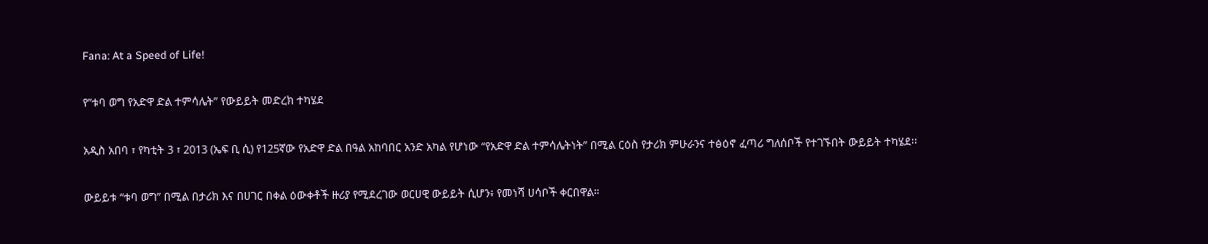Fana: At a Speed of Life!

የ”ቱባ ወግ የአድዋ ድል ተምሳሌት” የውይይት መድረክ ተካሄደ

አዲስ አበባ ፣ የካቲት 3 ፣ 2013 (ኤፍ ቢ ሲ) የ125ኛው የአድዋ ድል በዓል አከባበር አንድ አካል የሆነው “የአድዋ ድል ተምሳሌትነት” በሚል ርዕስ የታሪክ ምሁራንና ተፅዕኖ ፈጣሪ ግለሰቦች የተገኙበት ውይይት ተካሄደ፡፡

ውይይቱ “ቱባ ወግ” በሚል በታሪክ እና በሀገር በቀል ዕውቀቶች ዙሪያ የሚደረገው ወርሀዊ ውይይት ሲሆን፥ የመነሻ ሀሳቦች ቀርበዋል።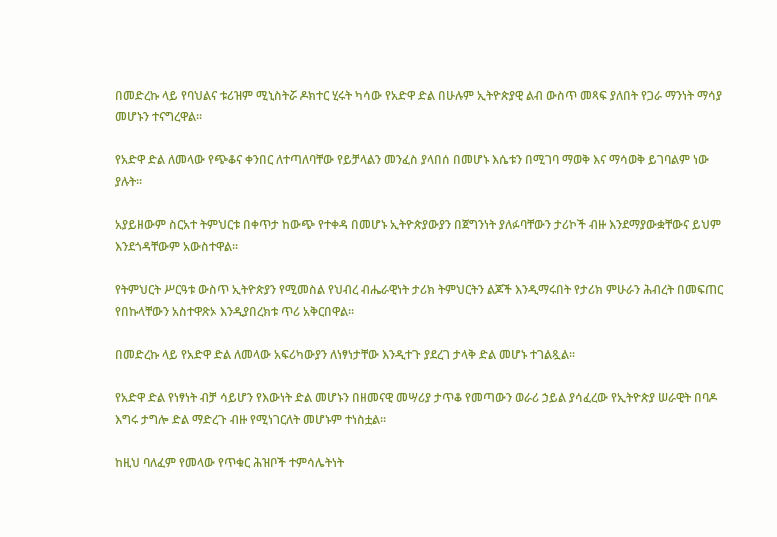በመድረኩ ላይ የባህልና ቱሪዝም ሚኒስትሯ ዶክተር ሂሩት ካሳው የአድዋ ድል በሁሉም ኢትዮጵያዊ ልብ ውስጥ መጻፍ ያለበት የጋራ ማንነት ማሳያ መሆኑን ተናግረዋል፡፡

የአድዋ ድል ለመላው የጭቆና ቀንበር ለተጣለባቸው የይቻላልን መንፈስ ያላበሰ በመሆኑ እሴቱን በሚገባ ማወቅ እና ማሳወቅ ይገባልም ነው ያሉት፡፡

አያይዘውም ስርአተ ትምህርቱ በቀጥታ ከውጭ የተቀዳ በመሆኑ ኢትዮጵያውያን በጀግንነት ያለፉባቸውን ታሪኮች ብዙ እንደማያውቋቸውና ይህም እንደጎዳቸውም አውስተዋል፡፡

የትምህርት ሥርዓቱ ውስጥ ኢትዮጵያን የሚመስል የህብረ ብሔራዊነት ታሪክ ትምህርትን ልጆች እንዲማሩበት የታሪክ ምሁራን ሕብረት በመፍጠር የበኩላቸውን አስተዋጽኦ እንዲያበረክቱ ጥሪ አቅርበዋል፡፡

በመድረኩ ላይ የአድዋ ድል ለመላው አፍሪካውያን ለነፃነታቸው እንዲተጉ ያደረገ ታላቅ ድል መሆኑ ተገልጿል፡፡

የአድዋ ድል የነፃነት ብቻ ሳይሆን የእውነት ድል መሆኑን በዘመናዊ መሣሪያ ታጥቆ የመጣውን ወራሪ ኃይል ያሳፈረው የኢትዮጵያ ሠራዊት በባዶ እግሩ ታግሎ ድል ማድረጉ ብዙ የሚነገርለት መሆኑም ተነስቷል፡፡

ከዚህ ባለፈም የመላው የጥቁር ሕዝቦች ተምሳሌትነት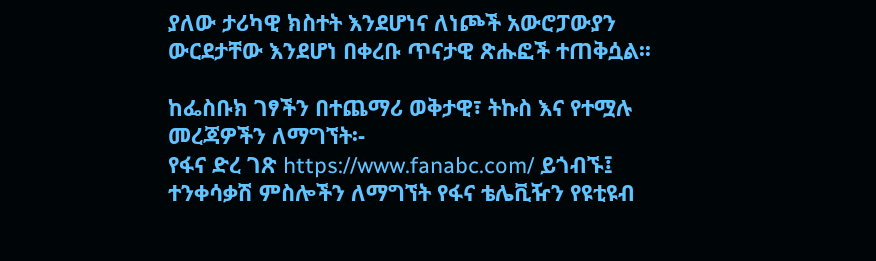ያለው ታሪካዊ ክስተት እንደሆነና ለነጮች አውሮፓውያን ውርደታቸው እንደሆነ በቀረቡ ጥናታዊ ጽሑፎች ተጠቅሷል፡፡

ከፌስቡክ ገፃችን በተጨማሪ ወቅታዊ፣ ትኩስ እና የተሟሉ መረጃዎችን ለማግኘት፡-
የፋና ድረ ገጽ https://www.fanabc.com/ ይጎብኙ፤
ተንቀሳቃሽ ምስሎችን ለማግኘት የፋና ቴሌቪዥን የዩቲዩብ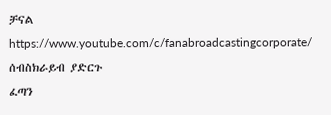ቻናል https://www.youtube.com/c/fanabroadcastingcorporate/ ሰብስክራይብ ያድርጉ
ፈጣን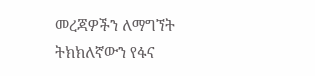መረጃዎችን ለማግኘት ትክክለኛውን የፋና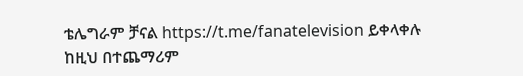ቴሌግራም ቻናል https://t.me/fanatelevision ይቀላቀሉ
ከዚህ በተጨማሪም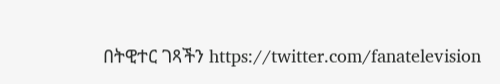በትዊተር ገጻችን https://twitter.com/fanatelevision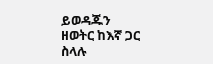ይወዳጁን
ዘወትር ከእኛ ጋር ስላሉ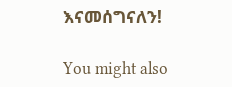እናመሰግናለን!

You might also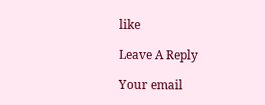like

Leave A Reply

Your email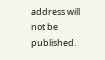address will not be published.